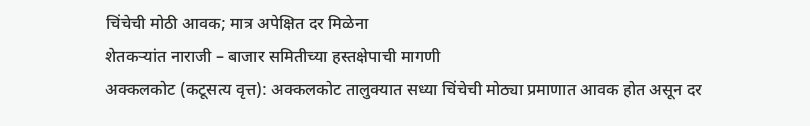चिंचेची मोठी आवक; मात्र अपेक्षित दर मिळेना
शेतकऱ्यांत नाराजी – बाजार समितीच्या हस्तक्षेपाची मागणी
अक्कलकोट (कटूसत्य वृत्त): अक्कलकोट तालुक्यात सध्या चिंचेची मोठ्या प्रमाणात आवक होत असून दर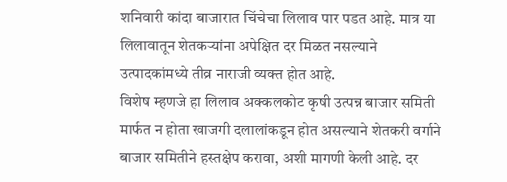शनिवारी कांदा बाजारात चिंचेचा लिलाव पार पडत आहे. मात्र या लिलावातून शेतकऱ्यांना अपेक्षित दर मिळत नसल्याने उत्पादकांमध्ये तीव्र नाराजी व्यक्त होत आहे.
विशेष म्हणजे हा लिलाव अक्कलकोट कृषी उत्पन्न बाजार समिती मार्फत न होता खाजगी दलालांकडून होत असल्याने शेतकरी वर्गाने बाजार समितीने हस्तक्षेप करावा, अशी मागणी केली आहे. दर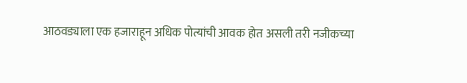आठवड्याला एक हजाराहून अधिक पोत्यांची आवक होत असली तरी नजीकच्या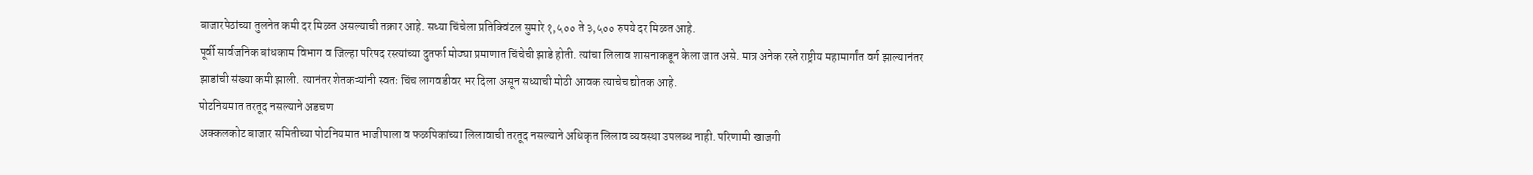बाजारपेठांच्या तुलनेत कमी दर मिळत असल्याची तक्रार आहे. सध्या चिंचेला प्रतिक्विंटल सुमारे १,५०० ते ३,५०० रुपये दर मिळत आहे.
पूर्वी सार्वजनिक बांधकाम विभाग व जिल्हा परिषद रस्त्यांच्या दुतर्फा मोठ्या प्रमाणात चिंचेची झाडे होती. त्यांचा लिलाव शासनाकडून केला जात असे. मात्र अनेक रस्ते राष्ट्रीय महामार्गांत वर्ग झाल्यानंतर झाडांची संख्या कमी झाली. त्यानंतर शेतकऱ्यांनी स्वतः चिंच लागवडीवर भर दिला असून सध्याची मोठी आवक त्याचेच द्योतक आहे.
पोटनियमात तरतूद नसल्याने अडचण
अक्कलकोट बाजार समितीच्या पोटनियमात भाजीपाला व फळपिकांच्या लिलावाची तरतूद नसल्याने अधिकृत लिलाव व्यवस्था उपलब्ध नाही. परिणामी खाजगी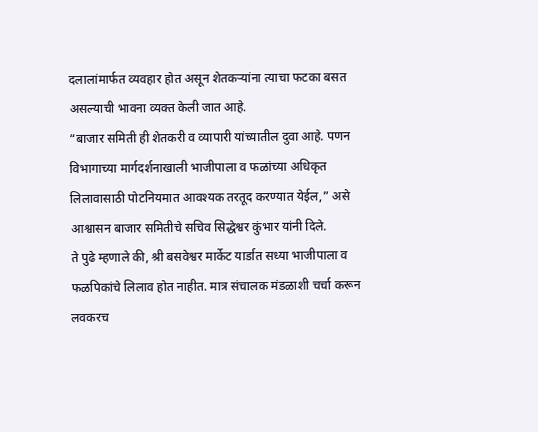दलालांमार्फत व्यवहार होत असून शेतकऱ्यांना त्याचा फटका बसत असल्याची भावना व्यक्त केली जात आहे.
“बाजार समिती ही शेतकरी व व्यापारी यांच्यातील दुवा आहे. पणन विभागाच्या मार्गदर्शनाखाली भाजीपाला व फळांच्या अधिकृत लिलावासाठी पोटनियमात आवश्यक तरतूद करण्यात येईल,” असे आश्वासन बाजार समितीचे सचिव सिद्धेश्वर कुंभार यांनी दिले.
ते पुढे म्हणाले की, श्री बसवेश्वर मार्केट यार्डात सध्या भाजीपाला व फळपिकांचे लिलाव होत नाहीत. मात्र संचालक मंडळाशी चर्चा करून लवकरच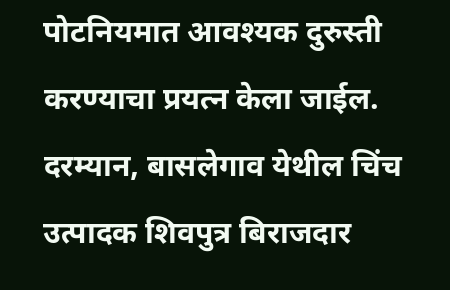पोटनियमात आवश्यक दुरुस्ती करण्याचा प्रयत्न केला जाईल.
दरम्यान, बासलेगाव येथील चिंच उत्पादक शिवपुत्र बिराजदार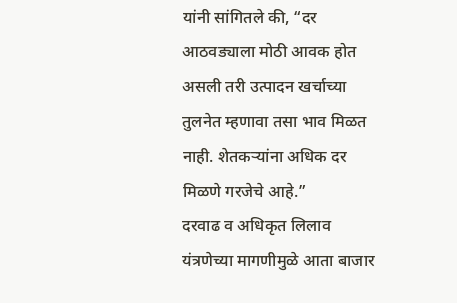यांनी सांगितले की, “दर आठवड्याला मोठी आवक होत असली तरी उत्पादन खर्चाच्या तुलनेत म्हणावा तसा भाव मिळत नाही. शेतकऱ्यांना अधिक दर मिळणे गरजेचे आहे.”
दरवाढ व अधिकृत लिलाव यंत्रणेच्या मागणीमुळे आता बाजार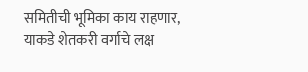समितीची भूमिका काय राहणार, याकडे शेतकरी वर्गाचे लक्ष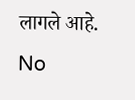लागले आहे.
No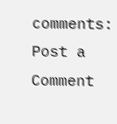comments:
Post a Comment